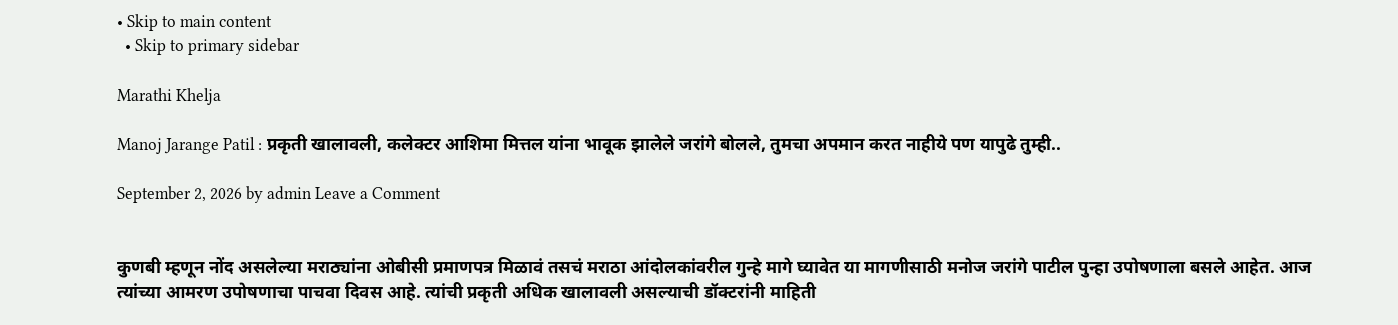• Skip to main content
  • Skip to primary sidebar

Marathi Khelja

Manoj Jarange Patil : प्रकृती खालावली, कलेक्टर आशिमा मित्तल यांना भावूक झालेले जरांगे बोलले, तुमचा अपमान करत नाहीये पण यापुढे तुम्ही..

September 2, 2026 by admin Leave a Comment


कुणबी म्हणून नोंद असलेल्या मराठ्यांना ओबीसी प्रमाणपत्र मिळावं तसचं मराठा आंदोलकांवरील गुन्हे मागे घ्यावेत या मागणीसाठी मनोज जरांगे पाटील पुन्हा उपोषणाला बसले आहेत. आज त्यांच्या आमरण उपोषणाचा पाचवा दिवस आहे. त्यांची प्रकृती अधिक खालावली असल्याची डॉक्टरांनी माहिती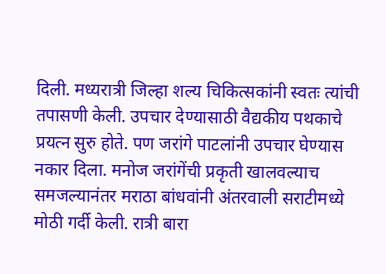दिली. मध्यरात्री जिल्हा शल्य चिकित्सकांनी स्वतः त्यांची तपासणी केली. उपचार देण्यासाठी वैद्यकीय पथकाचे प्रयत्न सुरु होते. पण जरांगे पाटलांनी उपचार घेण्यास नकार दिला. मनोज जरांगेंची प्रकृती खालवल्याच समजल्यानंतर मराठा बांधवांनी अंतरवाली सराटीमध्ये मोठी गर्दी केली. रात्री बारा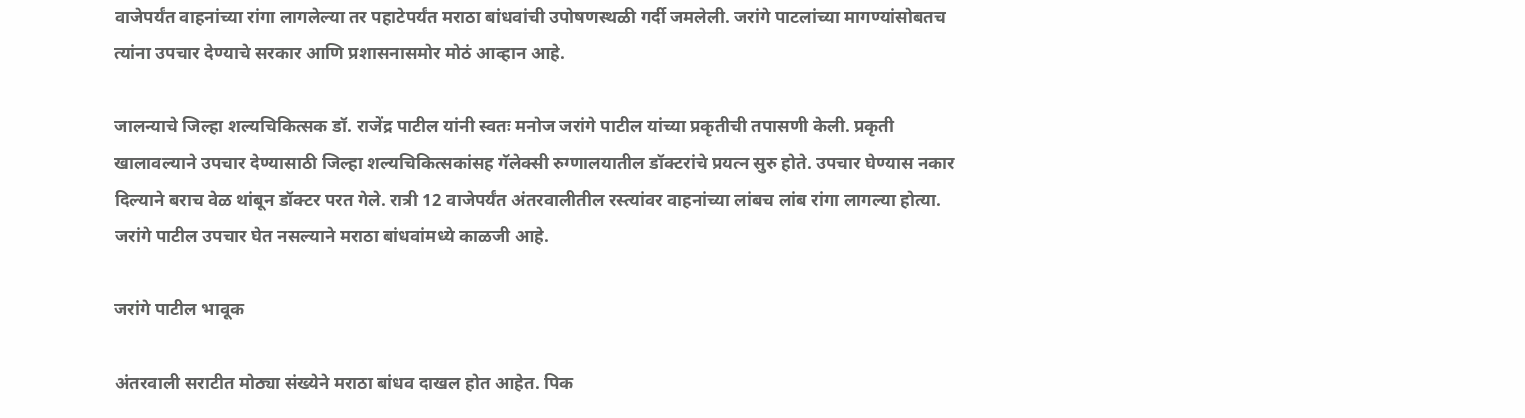वाजेपर्यंत वाहनांच्या रांगा लागलेल्या तर पहाटेपर्यंत मराठा बांधवांची उपोषणस्थळी गर्दी जमलेली. जरांगे पाटलांच्या मागण्यांसोबतच त्यांना उपचार देण्याचे सरकार आणि प्रशासनासमोर मोठं आव्हान आहे.

जालन्याचे जिल्हा शल्यचिकित्सक डॉ. राजेंद्र पाटील यांनी स्वतः मनोज जरांगे पाटील यांच्या प्रकृतीची तपासणी केली. प्रकृती खालावल्याने उपचार देण्यासाठी जिल्हा शल्यचिकित्सकांसह गॅलेक्सी रुग्णालयातील डॉक्टरांचे प्रयत्न सुरु होते. उपचार घेण्यास नकार दिल्याने बराच वेळ थांबून डॉक्टर परत गेले. रात्री 12 वाजेपर्यंत अंतरवालीतील रस्त्यांवर वाहनांच्या लांबच लांब रांगा लागल्या होत्या. जरांगे पाटील उपचार घेत नसल्याने मराठा बांधवांमध्ये काळजी आहे.

जरांगे पाटील भावूक

अंतरवाली सराटीत मोठ्या संख्येने मराठा बांधव दाखल होत आहेत. पिक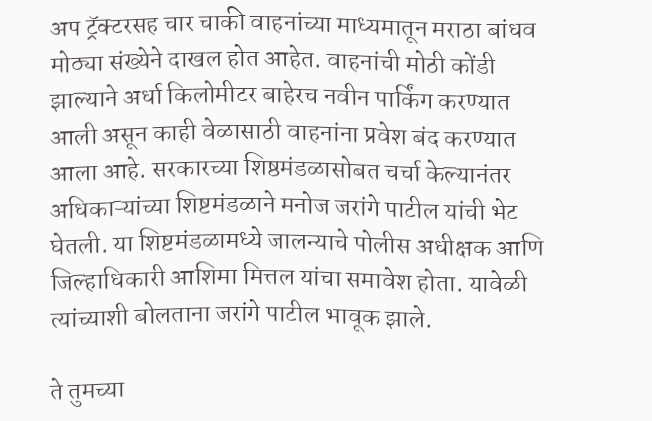अप ट्रॅक्टरसह चार चाकी वाहनांच्या माध्यमातून मराठा बांधव मोठ्या संख्येने दाखल होत आहेत. वाहनांची मोठी कोंडी झाल्याने अर्धा किलोमीटर बाहेरच नवीन पार्किंग करण्यात आली असून काही वेळासाठी वाहनांना प्रवेश बंद करण्यात आला आहे. सरकारच्या शिष्ठमंडळासोबत चर्चा केल्यानंतर अधिकाऱ्यांच्या शिष्टमंडळाने मनोज जरांगे पाटील यांची भेट घेतली. या शिष्टमंडळामध्ये जालन्याचे पोलीस अधीक्षक आणि जिल्हाधिकारी आशिमा मित्तल यांचा समावेश होता. यावेळी त्यांच्याशी बोलताना जरांगे पाटील भावूक झाले.

ते तुमच्या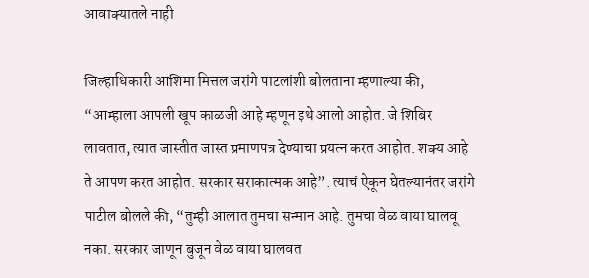आवाक्यातले नाही

जिल्हाधिकारी आशिमा मित्तल जरांगे पाटलांशी बोलताना म्हणाल्या की, “आम्हाला आपली खूप काळजी आहे म्हणून इथे आलो आहोत. जे शिबिर लावतात, त्यात जास्तीत जास्त प्रमाणपत्र देण्याचा प्रयत्न करत आहोत. शक्य आहे ते आपण करत आहोत. सरकार सराकात्मक आहे”. त्याचं ऐकून घेतल्यानंतर जरांगे पाटील बोलले की, “तुम्ही आलात तुमचा सन्मान आहे. तुमचा वेळ वाया घालवू नका. सरकार जाणून बुजून वेळ वाया घालवत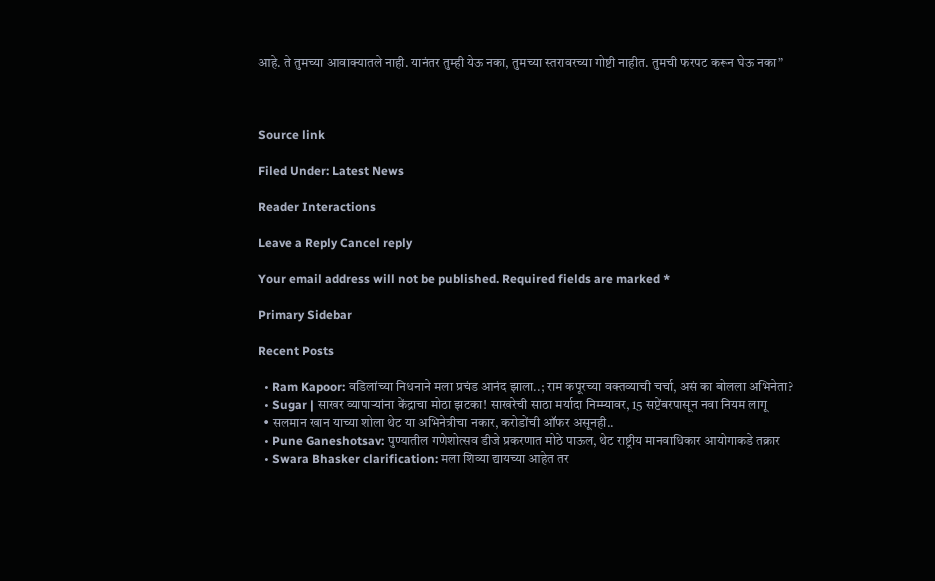आहे. ते तुमच्या आवाक्यातले नाही. यानंतर तुम्ही येऊ नका, तुमच्या स्तरावरच्या गोष्टी नाहीत. तुमची फरपट करून घेऊ नका”



Source link

Filed Under: Latest News

Reader Interactions

Leave a Reply Cancel reply

Your email address will not be published. Required fields are marked *

Primary Sidebar

Recent Posts

  • Ram Kapoor: वडिलांच्या निधनाने मला प्रचंड आनंद झाला..; राम कपूरच्या वक्तव्याची चर्चा, असं का बोलला अभिनेता?
  • Sugar | साखर व्यापाऱ्यांना केंद्राचा मोठा झटका! साखरेची साठा मर्यादा निम्म्यावर, 15 सप्टेंबरपासून नवा नियम लागू
  • सलमान खान याच्या शोला थेट या अभिनेत्रीचा नकार, करोडोंची ऑफर असूनही..
  • Pune Ganeshotsav: पुण्यातील गणेशोत्सव डीजे प्रकरणात मोठे पाऊल, थेट राष्ट्रीय मानवाधिकार आयोगाकडे तक्रार
  • Swara Bhasker clarification: मला शिव्या द्यायच्या आहेत तर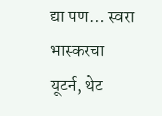द्या पण… स्वरा भास्करचा यूटर्न, थेट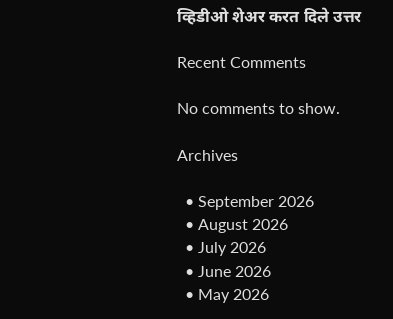व्हिडीओ शेअर करत दिले उत्तर

Recent Comments

No comments to show.

Archives

  • September 2026
  • August 2026
  • July 2026
  • June 2026
  • May 2026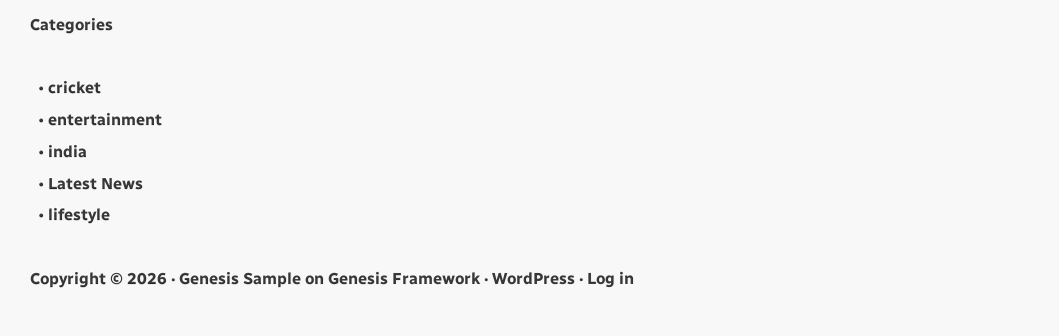Categories

  • cricket
  • entertainment
  • india
  • Latest News
  • lifestyle

Copyright © 2026 · Genesis Sample on Genesis Framework · WordPress · Log in